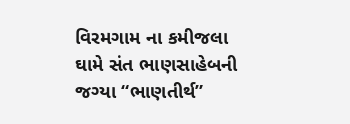વિરમગામ ના કમીજલા ઘામે સંત ભાણસાહેબની જગ્યા “ભાણતીર્થ”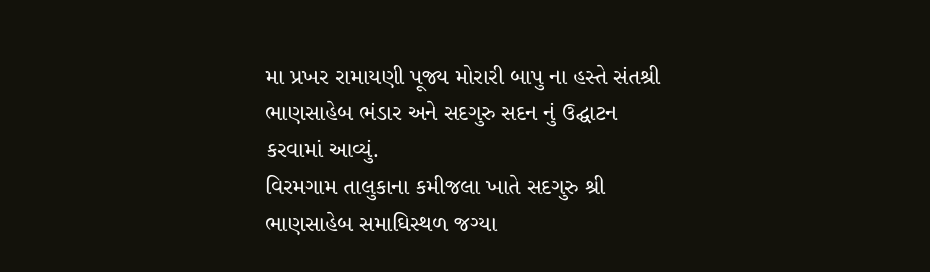મા પ્રખર રામાયણી પૂજ્ય મોરારી બાપુ ના હસ્તે સંતશ્રી ભાણસાહેબ ભંડાર અને સદગુરુ સદન નું ઉદ્ઘાટન કરવામાં આવ્યું.
વિરમગામ તાલુકાના કમીજલા ખાતે સદગુરુ શ્રી ભાણસાહેબ સમાઘિસ્થળ જગ્યા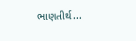ભાણતીર્થ...